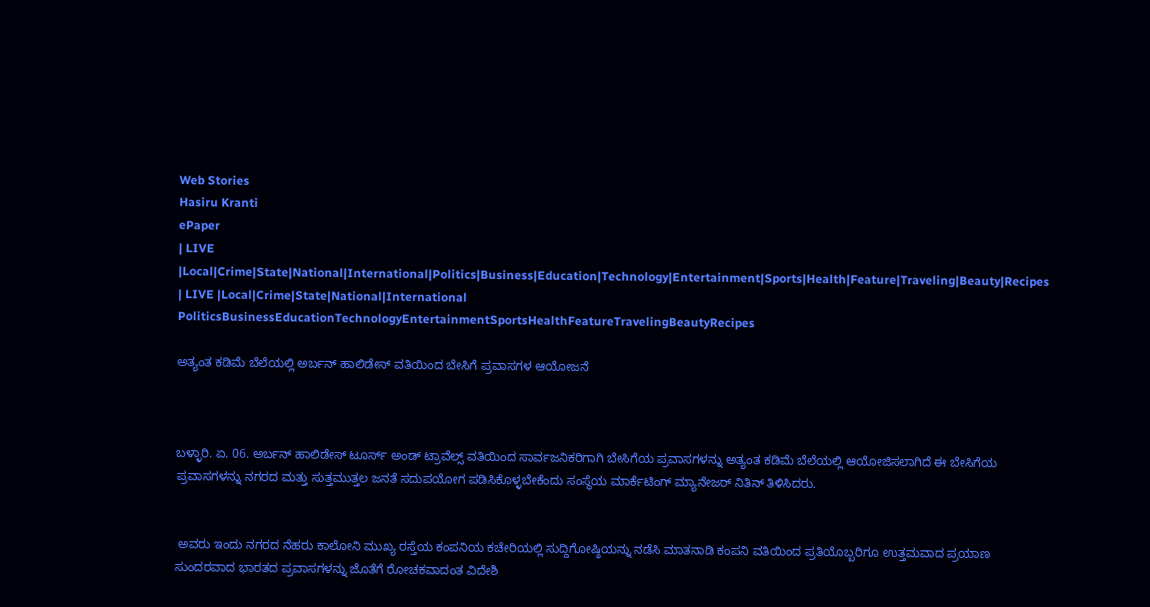Web Stories
Hasiru Kranti
ePaper
| LIVE |Local|Crime|State|National|International|Politics|Business|Education|Technology|Entertainment|Sports|Health|Feature|Traveling|Beauty|Recipes
| LIVE |Local|Crime|State|National|International
PoliticsBusinessEducationTechnologyEntertainmentSportsHealthFeatureTravelingBeautyRecipes

ಅತ್ಯಂತ ಕಡಿಮೆ ಬೆಲೆಯಲ್ಲಿ ಅರ್ಬನ್ ಹಾಲಿಡೇಸ್ ವತಿಯಿಂದ ಬೇಸಿಗೆ ಪ್ರವಾಸಗಳ ಆಯೋಜನೆ



ಬಳ್ಳಾರಿ. ಏ. 06. ಅರ್ಬನ್ ಹಾಲಿಡೇಸ್ ಟೂರ್ಸ್ ಅಂಡ್ ಟ್ರಾವೆಲ್ಸ್ ವತಿಯಿಂದ ಸಾರ್ವಜನಿಕರಿಗಾಗಿ ಬೇಸಿಗೆಯ ಪ್ರವಾಸಗಳನ್ನು ಅತ್ಯಂತ ಕಡಿಮೆ ಬೆಲೆಯಲ್ಲಿ ಆಯೋಜಿಸಲಾಗಿದೆ ಈ ಬೇಸಿಗೆಯ ಪ್ರವಾಸಗಳನ್ನು ನಗರದ ಮತ್ತು ಸುತ್ತಮುತ್ತಲ ಜನತೆ ಸದುಪಯೋಗ ಪಡಿಸಿಕೊಳ್ಳಬೇಕೆಂದು ಸಂಸ್ಥೆಯ ಮಾರ್ಕೆಟಿಂಗ್ ಮ್ಯಾನೇಜರ್ ನಿತಿನ್ ತಿಳಿಸಿದರು.


 ಅವರು ಇಂದು ನಗರದ ನೆಹರು ಕಾಲೋನಿ ಮುಖ್ಯ ರಸ್ತೆಯ ಕಂಪನಿಯ ಕಚೇರಿಯಲ್ಲಿ ಸುದ್ದಿಗೋಷ್ಠಿಯನ್ನು ನಡೆಸಿ ಮಾತನಾಡಿ ಕಂಪನಿ ವತಿಯಿಂದ ಪ್ರತಿಯೊಬ್ಬರಿಗೂ ಉತ್ತಮವಾದ ಪ್ರಯಾಣ ಸುಂದರವಾದ ಭಾರತದ ಪ್ರವಾಸಗಳನ್ನು ಜೊತೆಗೆ ರೋಚಕವಾದಂತ ವಿದೇಶಿ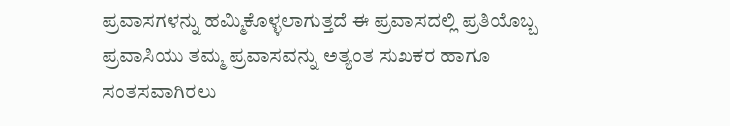ಪ್ರವಾಸಗಳನ್ನು ಹಮ್ಮಿಕೊಳ್ಳಲಾಗುತ್ತದೆ ಈ ಪ್ರವಾಸದಲ್ಲಿ ಪ್ರತಿಯೊಬ್ಬ ಪ್ರವಾಸಿಯು ತಮ್ಮ ಪ್ರವಾಸವನ್ನು ಅತ್ಯಂತ ಸುಖಕರ ಹಾಗೂ ಸಂತಸವಾಗಿರಲು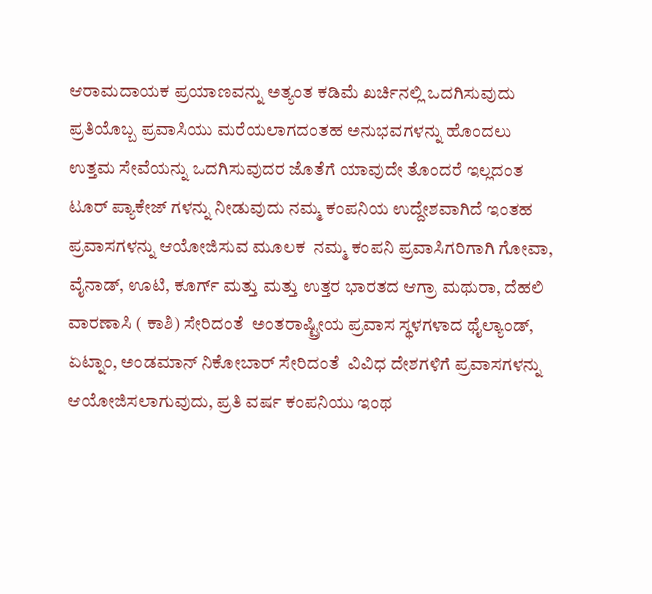ಆರಾಮದಾಯಕ ಪ್ರಯಾಣವನ್ನು ಅತ್ಯಂತ ಕಡಿಮೆ ಖರ್ಚಿನಲ್ಲಿ ಒದಗಿಸುವುದು ಪ್ರತಿಯೊಬ್ಬ ಪ್ರವಾಸಿಯು ಮರೆಯಲಾಗದಂತಹ ಅನುಭವಗಳನ್ನು ಹೊಂದಲು ಉತ್ತಮ ಸೇವೆಯನ್ನು ಒದಗಿಸುವುದರ ಜೊತೆಗೆ ಯಾವುದೇ ತೊಂದರೆ ಇಲ್ಲದಂತ ಟೂರ್ ಪ್ಯಾಕೇಜ್ ಗಳನ್ನು ನೀಡುವುದು ನಮ್ಮ ಕಂಪನಿಯ ಉದ್ದೇಶವಾಗಿದೆ ಇಂತಹ ಪ್ರವಾಸಗಳನ್ನು ಆಯೋಜಿಸುವ ಮೂಲಕ  ನಮ್ಮ ಕಂಪನಿ ಪ್ರವಾಸಿಗರಿಗಾಗಿ ಗೋವಾ, ವೈನಾಡ್, ಊಟಿ, ಕೂರ್ಗ್ ಮತ್ತು ಮತ್ತು ಉತ್ತರ ಭಾರತದ ಆಗ್ರಾ ಮಥುರಾ, ದೆಹಲಿ ವಾರಣಾಸಿ ( ಕಾಶಿ) ಸೇರಿದಂತೆ  ಅಂತರಾಷ್ಟ್ರೀಯ ಪ್ರವಾಸ ಸ್ಥಳಗಳಾದ ಥೈಲ್ಯಾಂಡ್, ಏಟ್ನಾಂ, ಅಂಡಮಾನ್ ನಿಕೋಬಾರ್ ಸೇರಿದಂತೆ  ವಿವಿಧ ದೇಶಗಳಿಗೆ ಪ್ರವಾಸಗಳನ್ನು ಆಯೋಜಿಸಲಾಗುವುದು, ಪ್ರತಿ ವರ್ಷ ಕಂಪನಿಯು ಇಂಥ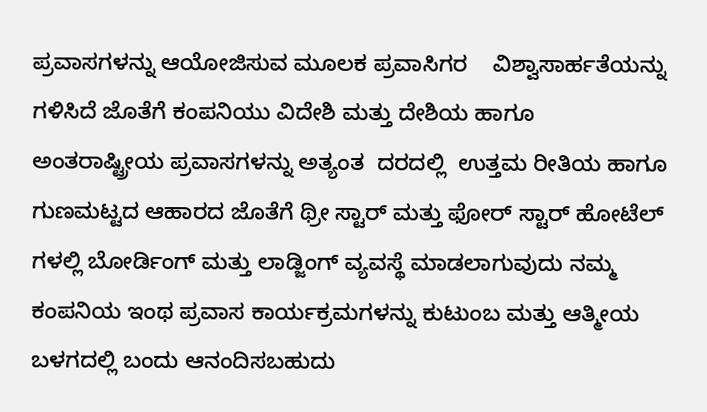ಪ್ರವಾಸಗಳನ್ನು ಆಯೋಜಿಸುವ ಮೂಲಕ ಪ್ರವಾಸಿಗರ    ವಿಶ್ವಾಸಾರ್ಹತೆಯನ್ನು ಗಳಿಸಿದೆ ಜೊತೆಗೆ ಕಂಪನಿಯು ವಿದೇಶಿ ಮತ್ತು ದೇಶಿಯ ಹಾಗೂ ಅಂತರಾಷ್ಟ್ರೀಯ ಪ್ರವಾಸಗಳನ್ನು ಅತ್ಯಂತ  ದರದಲ್ಲಿ  ಉತ್ತಮ ರೀತಿಯ ಹಾಗೂ  ಗುಣಮಟ್ಟದ ಆಹಾರದ ಜೊತೆಗೆ ಥ್ರೀ ಸ್ಟಾರ್ ಮತ್ತು ಫೋರ್ ಸ್ಟಾರ್ ಹೋಟೆಲ್ ಗಳಲ್ಲಿ ಬೋರ್ಡಿಂಗ್ ಮತ್ತು ಲಾಡ್ಜಿಂಗ್ ವ್ಯವಸ್ಥೆ ಮಾಡಲಾಗುವುದು ನಮ್ಮ ಕಂಪನಿಯ ಇಂಥ ಪ್ರವಾಸ ಕಾರ್ಯಕ್ರಮಗಳನ್ನು ಕುಟುಂಬ ಮತ್ತು ಆತ್ಮೀಯ ಬಳಗದಲ್ಲಿ ಬಂದು ಆನಂದಿಸಬಹುದು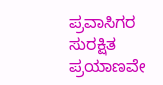ಪ್ರವಾಸಿಗರ ಸುರಕ್ಷಿತ ಪ್ರಯಾಣವೇ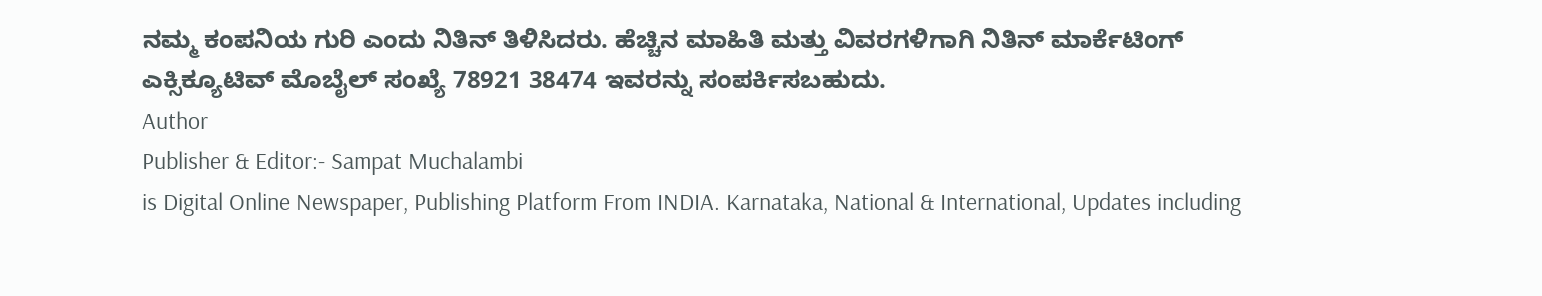ನಮ್ಮ ಕಂಪನಿಯ ಗುರಿ ಎಂದು ನಿತಿನ್ ತಿಳಿಸಿದರು. ಹೆಚ್ಚಿನ ಮಾಹಿತಿ ಮತ್ತು ವಿವರಗಳಿಗಾಗಿ ನಿತಿನ್ ಮಾರ್ಕೆಟಿಂಗ್ ಎಕ್ಸಿಕ್ಯೂಟಿವ್ ಮೊಬೈಲ್ ಸಂಖ್ಯೆ 78921 38474 ಇವರನ್ನು ಸಂಪರ್ಕಿಸಬಹುದು.
Author
Publisher & Editor:- Sampat Muchalambi
is Digital Online Newspaper, Publishing Platform From INDIA. Karnataka, National & International, Updates including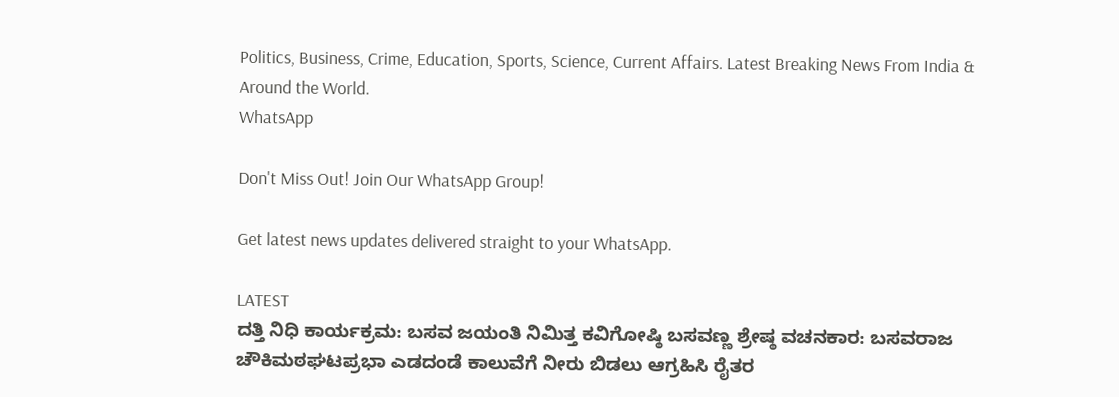Politics, Business, Crime, Education, Sports, Science, Current Affairs. Latest Breaking News From India & Around the World.
WhatsApp

Don't Miss Out! Join Our WhatsApp Group!

Get latest news updates delivered straight to your WhatsApp.

LATEST
ದತ್ತಿ ನಿಧಿ ಕಾರ್ಯಕ್ರಮ: ಬಸವ ಜಯಂತಿ ನಿಮಿತ್ತ ಕವಿಗೋಷ್ಠಿ ಬಸವಣ್ಣ ಶ್ರೇಷ್ಠ ವಚನಕಾರ: ಬಸವರಾಜ ಚೌಕಿಮಠಘಟಪ್ರಭಾ ಎಡದಂಡೆ ಕಾಲುವೆಗೆ ನೀರು ಬಿಡಲು ಆಗ್ರಹಿಸಿ ರೈತರ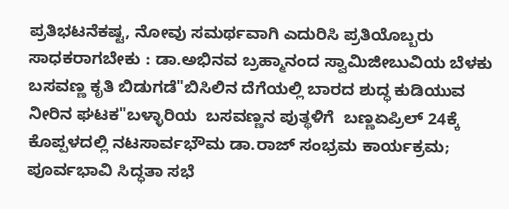ಪ್ರತಿಭಟನೆಕಷ್ಟ, ನೋವು ಸಮರ್ಥವಾಗಿ ಎದುರಿಸಿ ಪ್ರತಿಯೊಬ್ಬರು ಸಾಧಕರಾಗಬೇಕು : ಡಾ.ಅಭಿನವ ಬ್ರಹ್ಮಾನಂದ ಸ್ವಾಮಿಜೀಬುವಿಯ ಬೆಳಕು ಬಸವಣ್ಣ ಕೃತಿ ಬಿಡುಗಡೆ"ಬಿಸಿಲಿನ ದೆಗೆಯಲ್ಲಿ ಬಾರದ ಶುದ್ಧ ಕುಡಿಯುವ ನೀರಿನ ಘಟಕ"ಬಳ್ಳಾರಿಯ  ಬಸವಣ್ಣನ ಪುತ್ಥಳಿಗೆ  ಬಣ್ಣಏಪ್ರಿಲ್ 24ಕ್ಕೆ ಕೊಪ್ಪಳದಲ್ಲಿ ನಟಸಾರ್ವಭೌಮ ಡಾ.ರಾಜ್ ಸಂಭ್ರಮ ಕಾರ್ಯಕ್ರಮ; ಪೂರ್ವಭಾವಿ ಸಿದ್ಧತಾ ಸಭೆ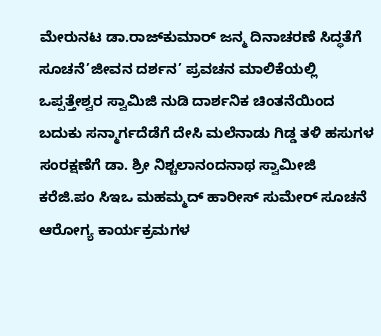ಮೇರುನಟ ಡಾ.ರಾಜ್‌ಕುಮಾರ್ ಜನ್ಮ ದಿನಾಚರಣೆ ಸಿದ್ಧತೆಗೆ ಸೂಚನೆ’ಜೀವನ ದರ್ಶನ’ ಪ್ರವಚನ ಮಾಲಿಕೆಯಲ್ಲಿ ಒಪ್ಪತ್ತೇಶ್ವರ ಸ್ವಾಮಿಜಿ ನುಡಿ ದಾರ್ಶನಿಕ ಚಿಂತನೆಯಿಂದ ಬದುಕು ಸನ್ಮಾರ್ಗದೆಡೆಗೆ ದೇಸಿ ಮಲೆನಾಡು ಗಿಡ್ಡ ತಳಿ ಹಸುಗಳ ಸಂರಕ್ಷಣೆಗೆ ಡಾ. ಶ್ರೀ ನಿಶ್ಚಲಾನಂದನಾಥ ಸ್ವಾಮೀಜಿ ಕರೆಜಿ.ಪಂ ಸಿಇಒ ಮಹಮ್ಮದ್ ಹಾರೀಸ್ ಸುಮೇರ್ ಸೂಚನೆ ಆರೋಗ್ಯ ಕಾರ್ಯಕ್ರಮಗಳ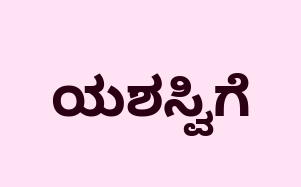ಯಶಸ್ವಿಗೆ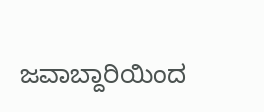ಜವಾಬ್ದಾರಿಯಿಂದ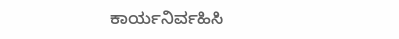ಕಾರ್ಯನಿರ್ವಹಿಸಿ